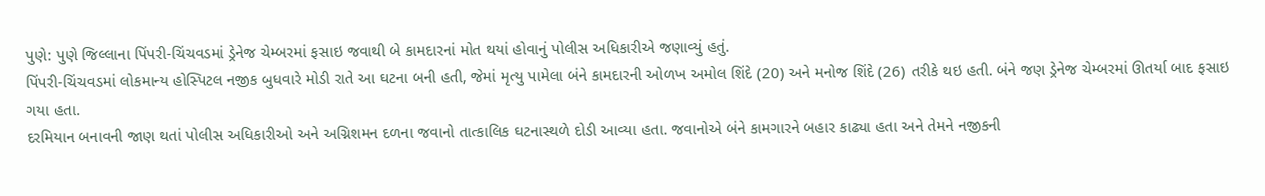પુણે: પુણે જિલ્લાના પિંપરી-ચિંચવડમાં ડ્રેનેજ ચેમ્બરમાં ફસાઇ જવાથી બે કામદારનાં મોત થયાં હોવાનું પોલીસ અધિકારીએ જણાવ્યું હતું.
પિંપરી-ચિંચવડમાં લોકમાન્ય હોસ્પિટલ નજીક બુધવારે મોડી રાતે આ ઘટના બની હતી, જેમાં મૃત્યુ પામેલા બંને કામદારની ઓળખ અમોલ શિંદે (20) અને મનોજ શિંદે (26) તરીકે થઇ હતી. બંને જણ ડ્રેનેજ ચેમ્બરમાં ઊતર્યા બાદ ફસાઇ ગયા હતા.
દરમિયાન બનાવની જાણ થતાં પોલીસ અધિકારીઓ અને અગ્નિશમન દળના જવાનો તાત્કાલિક ઘટનાસ્થળે દોડી આવ્યા હતા. જવાનોએ બંને કામગારને બહાર કાઢ્યા હતા અને તેમને નજીકની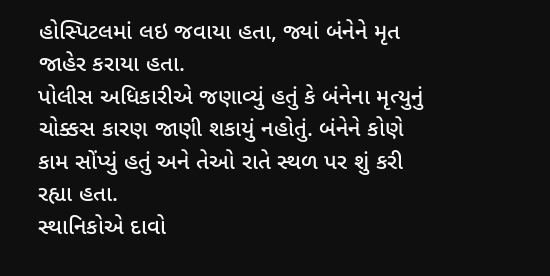હોસ્પિટલમાં લઇ જવાયા હતા, જ્યાં બંનેને મૃત જાહેર કરાયા હતા.
પોલીસ અધિકારીએ જણાવ્યું હતું કે બંનેના મૃત્યુનું ચોક્કસ કારણ જાણી શકાયું નહોતું. બંનેને કોણે કામ સોંપ્યું હતું અને તેઓ રાતે સ્થળ પર શું કરી રહ્યા હતા.
સ્થાનિકોએ દાવો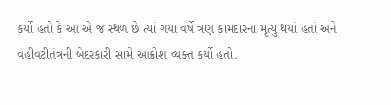કર્યો હતો કે આ એ જ સ્થળ છે ત્યાં ગયા વર્ષે ત્રણ કામદારના મૃત્યુ થયાં હતાં અને વહીવટીતંત્રની બેદરકારી સામે આક્રોશ વ્યક્ત કર્યો હતો.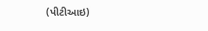(પીટીઆઇ)